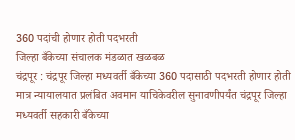360 पदांची होणार होती पदभरती
जिल्हा बँकेच्या संचालक मंडळात खळबळ
चंद्रपूर : चंद्रपूर जिल्हा मध्यवर्ती बँकेच्या 360 पदासाठी पदभरती होणार होती मात्र न्यायालयात प्रलंबित अवमान याचिकेवरील सुनावणीपर्यंत चंद्रपूर जिल्हा मध्यवर्ती सहकारी बँकेच्या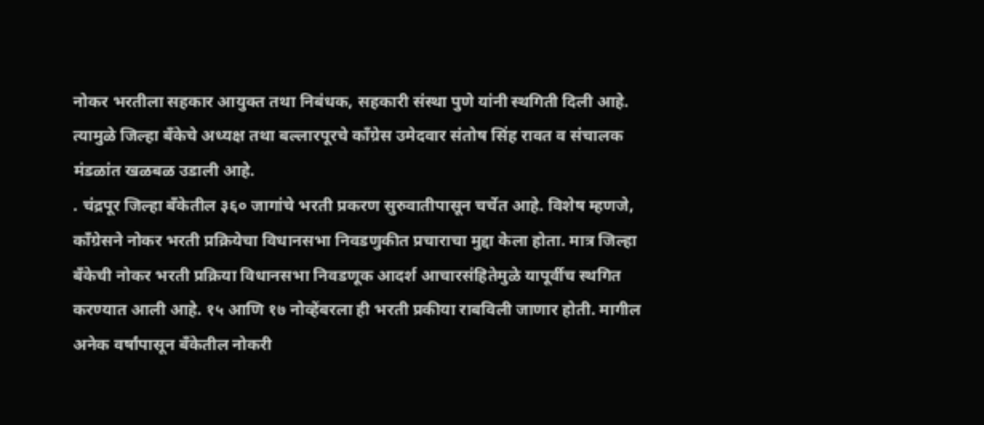नोकर भरतीला सहकार आयुक्त तथा निबंधक, सहकारी संस्था पुणे यांनी स्थगिती दिली आहे. त्यामुळे जिल्हा बँकेचे अध्यक्ष तथा बल्लारपूरचे काँग्रेस उमेदवार संतोष सिंह रावत व संचालक मंडळांत खळबळ उडाली आहे.
. चंद्रपूर जिल्हा बँकेतील ३६० जागांचे भरती प्रकरण सुरुवातीपासून चर्चेत आहे. विशेष म्हणजे, काँग्रेसने नोकर भरती प्रक्रियेचा विधानसभा निवडणुकीत प्रचाराचा मुद्दा केला होता. मात्र जिल्हा बँकेची नोकर भरती प्रक्रिया विधानसभा निवडणूक आदर्श आचारसंहितेमुळे यापूर्वीच स्थगित करण्यात आली आहे. १५ आणि १७ नोव्हेंबरला ही भरती प्रकीया राबविली जाणार होती. मागील अनेक वर्षांपासून बँकेतील नोकरी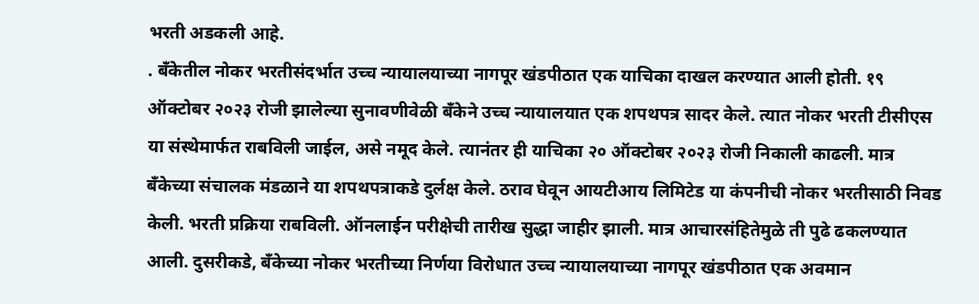भरती अडकली आहे.
. बँकेतील नोकर भरतीसंदर्भात उच्च न्यायालयाच्या नागपूर खंडपीठात एक याचिका दाखल करण्यात आली होती. १९ ऑक्टोबर २०२३ रोजी झालेल्या सुनावणीवेळी बँकेने उच्च न्यायालयात एक शपथपत्र सादर केले. त्यात नोकर भरती टीसीएस या संस्थेमार्फत राबविली जाईल, असे नमूद केले. त्यानंतर ही याचिका २० ऑक्टोबर २०२३ रोजी निकाली काढली. मात्र बँकेच्या संचालक मंडळाने या शपथपत्राकडे दुर्लक्ष केले. ठराव घेवून आयटीआय लिमिटेड या कंपनीची नोकर भरतीसाठी निवड केली. भरती प्रक्रिया राबविली. ऑनलाईन परीक्षेची तारीख सुद्धा जाहीर झाली. मात्र आचारसंहितेमुळे ती पुढे ढकलण्यात आली. दुसरीकडे, बँकेच्या नोकर भरतीच्या निर्णया विरोधात उच्च न्यायालयाच्या नागपूर खंडपीठात एक अवमान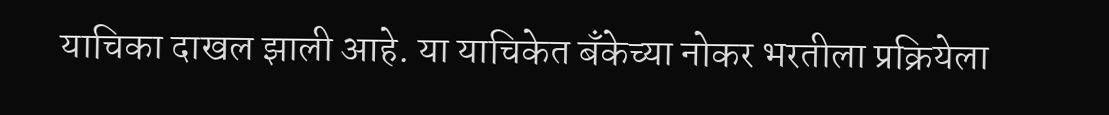याचिका दाखल झाली आहे. या याचिकेत बँकेच्या नोकर भरतीला प्रक्रियेला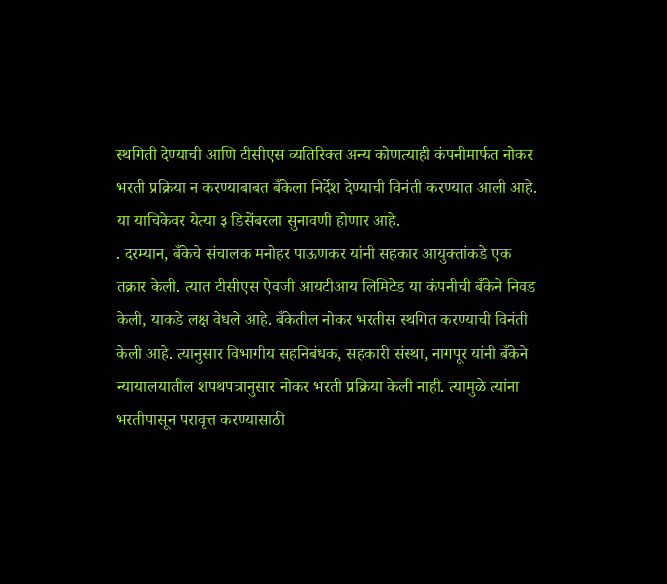स्थगिती देण्याची आणि टीसीएस व्यतिरिक्त अन्य कोणत्याही कंपनीमार्फत नोकर भरती प्रक्रिया न करण्याबाबत बँकेला निर्देश देण्याची विनंती करण्यात आली आहे. या याचिकेवर येत्या ३ डिसेंबरला सुनावणी होणार आहे.
. दरम्यान, बँकेचे संचालक मनोहर पाऊणकर यांनी सहकार आयुक्तांकडे एक तक्रार केली. त्यात टीसीएस ऐवजी आयटीआय लिमिटेड या कंपनीची बँकेने निवड केली, याकडे लक्ष वेधले आहे. बँकेतील नोकर भरतीस स्थगित करण्याची विनंती केली आहे. त्यानुसार विभागीय सहनिबंधक, सहकारी संस्था, नागपूर यांनी बँकेने न्यायालयातील शपथपत्रानुसार नोकर भरती प्रक्रिया केली नाही. त्यामुळे त्यांना भरतीपासून परावृत्त करण्यासाठी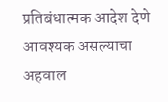प्रतिबंधात्मक आदेश देणे आवश्यक असल्याचा अहवाल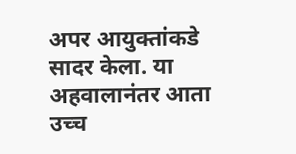अपर आयुक्तांकडे सादर केला. या अहवालानंतर आता उच्च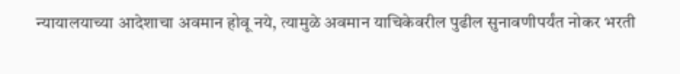न्यायालयाच्या आदेशाचा अवमान होवू नये, त्यामुळे अवमान याचिकेवरील पुढील सुनावणीपर्यंत नोकर भरती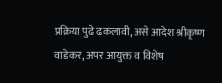प्रक्रिया पुढे ढकलावी, असे आदेश श्रीकृष्ण वाडेकर, अपर आयुक्त व विशेष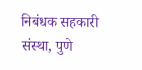निबंधक सहकारी संस्था, पुणे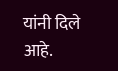यांनी दिले आहे.